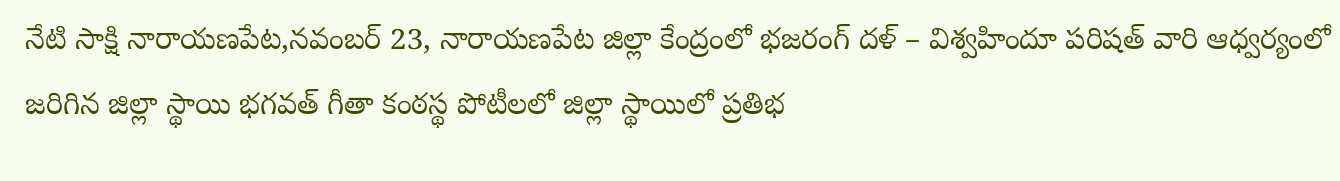నేటి సాక్షి నారాయణపేట,నవంబర్ 23, నారాయణపేట జిల్లా కేంద్రంలో భజరంగ్ దళ్ – విశ్వహిందూ పరిషత్ వారి ఆధ్వర్యంలో జరిగిన జిల్లా స్థాయి భగవత్ గీతా కంఠస్థ పోటీలలో జిల్లా స్థాయిలో ప్రతిభ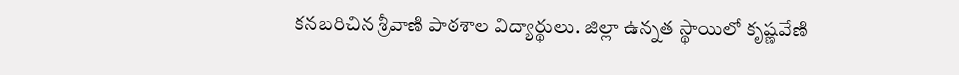కనబరిచిన శ్రీవాణి పాఠశాల విద్యార్థులు. జిల్లా ఉన్నత స్థాయిలో కృష్ణవేణి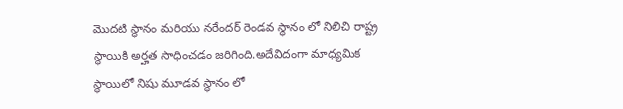మొదటి స్థానం మరియు నరేందర్ రెండవ స్థానం లో నిలిచి రాష్ట్ర స్థాయికి అర్హత సాధించడం జరిగింది.అదేవిదంగా మాధ్యమిక స్థాయిలో నిషు మూడవ స్థానం లో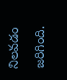నిలవడం జరిగింది.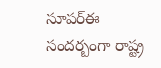సూపర్ఈ సందర్బంగా రాష్ట్ర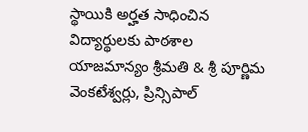స్థాయికి అర్హత సాధించిన విద్యార్థులకు పాఠశాల యాజమాన్యం శ్రీమతి & శ్రీ పూర్ణిమ వెంకటేశ్వర్లు, ప్రిన్సిపాల్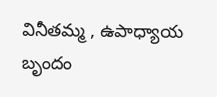వినీతమ్మ , ఉపాధ్యాయ బృందం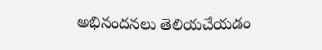అభినందనలు తెలియచేయడం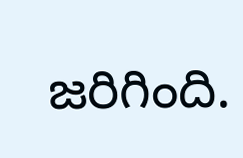జరిగింది.